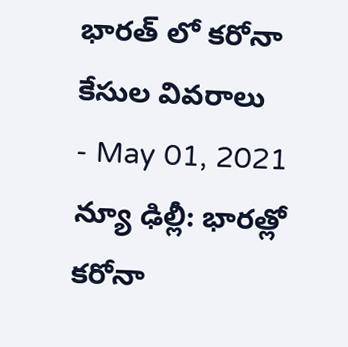భారత్ లో కరోనా కేసుల వివరాలు
- May 01, 2021
న్యూ ఢిల్లీ: భారత్లో కరోనా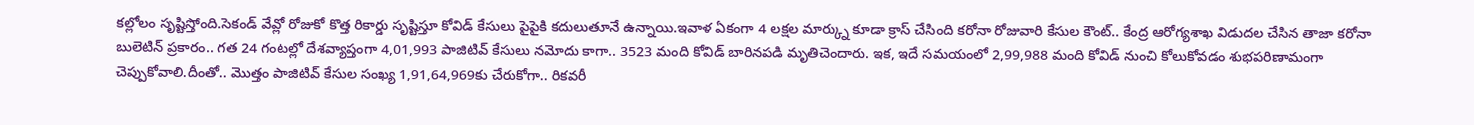కల్లోలం సృష్టిస్తోంది.సెకండ్ వేవ్లో రోజుకో కొత్త రికార్డు సృష్టిస్తూ కోవిడ్ కేసులు పైపైకి కదులుతూనే ఉన్నాయి.ఇవాళ ఏకంగా 4 లక్షల మార్క్ను కూడా క్రాస్ చేసింది కరోనా రోజువారి కేసుల కౌంట్.. కేంద్ర ఆరోగ్యశాఖ విడుదల చేసిన తాజా కరోనా బులెటిన్ ప్రకారం.. గత 24 గంటల్లో దేశవ్యాప్తంగా 4,01,993 పాజిటివ్ కేసులు నమోదు కాగా.. 3523 మంది కోవిడ్ బారినపడి మృతిచెందారు. ఇక, ఇదే సమయంలో 2,99,988 మంది కోవిడ్ నుంచి కోలుకోవడం శుభపరిణామంగా చెప్పుకోవాలి.దీంతో.. మొత్తం పాజిటివ్ కేసుల సంఖ్య 1,91,64,969కు చేరుకోగా.. రికవరీ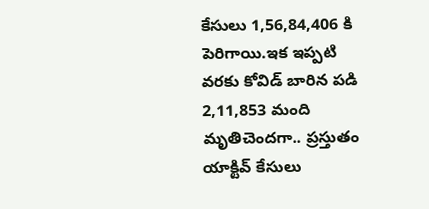కేసులు 1,56,84,406 కి పెరిగాయి.ఇక ఇప్పటి వరకు కోవిడ్ బారిన పడి 2,11,853 మంది మృతిచెందగా.. ప్రస్తుతం యాక్టివ్ కేసులు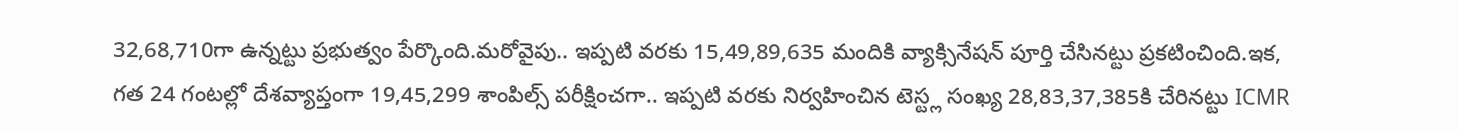32,68,710గా ఉన్నట్టు ప్రభుత్వం పేర్కొంది.మరోవైపు.. ఇప్పటి వరకు 15,49,89,635 మందికి వ్యాక్సినేషన్ పూర్తి చేసినట్టు ప్రకటించింది.ఇక, గత 24 గంటల్లో దేశవ్యాప్తంగా 19,45,299 శాంపిల్స్ పరీక్షించగా.. ఇప్పటి వరకు నిర్వహించిన టెస్ట్ల సంఖ్య 28,83,37,385కి చేరినట్టు ICMR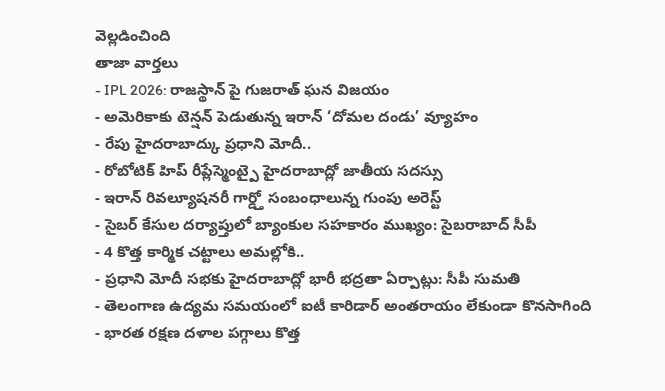వెల్లడించింది
తాజా వార్తలు
- IPL 2026: రాజస్థాన్ పై గుజరాత్ ఘన విజయం
- అమెరికాకు టెన్షన్ పెడుతున్న ఇరాన్ ‘దోమల దండు’ వ్యూహం
- రేపు హైదరాబాద్కు ప్రధాని మోదీ..
- రోబోటిక్ హిప్ రీప్లేస్మెంట్పై హైదరాబాద్లో జాతీయ సదస్సు
- ఇరాన్ రివల్యూషనరీ గార్డ్తో సంబంధాలున్న గుంపు అరెస్ట్
- సైబర్ కేసుల దర్యాప్తులో బ్యాంకుల సహకారం ముఖ్యం: సైబరాబాద్ సీపీ
- 4 కొత్త కార్మిక చట్టాలు అమల్లోకి..
- ప్రధాని మోదీ సభకు హైదరాబాద్లో భారీ భద్రతా ఏర్పాట్లు: సీపీ సుమతి
- తెలంగాణ ఉద్యమ సమయంలో ఐటీ కారిడార్ అంతరాయం లేకుండా కొనసాగింది
- భారత రక్షణ దళాల పగ్గాలు కొత్త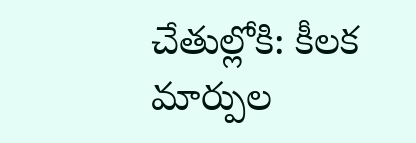చేతుల్లోకి: కీలక మార్పుల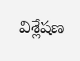విశ్లేషణ